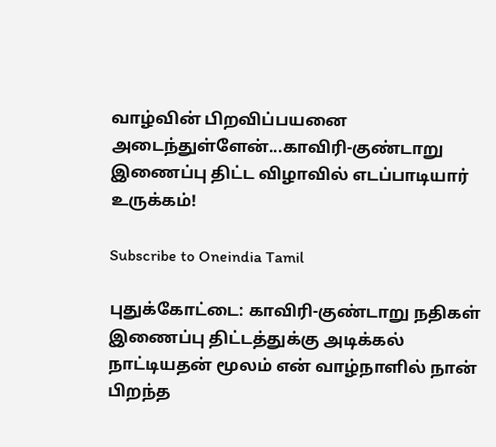வாழ்வின் பிறவிப்பயனை அடைந்துள்ளேன்...காவிரி-குண்டாறு இணைப்பு திட்ட விழாவில் எடப்பாடியார் உருக்கம்!

Subscribe to Oneindia Tamil

புதுக்கோட்டை: காவிரி-குண்டாறு நதிகள் இணைப்பு திட்டத்துக்கு அடிக்கல் நாட்டியதன் மூலம் என் வாழ்நாளில் நான் பிறந்த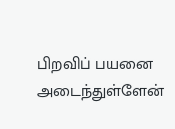பிறவிப் பயனை அடைந்துள்ளேன்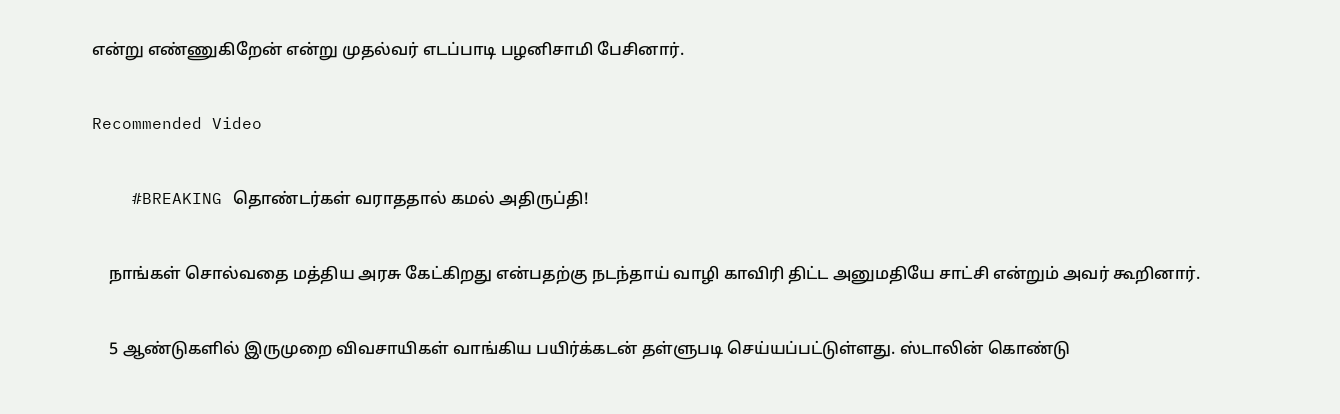என்று எண்ணுகிறேன் என்று முதல்வர் எடப்பாடி பழனிசாமி பேசினார்.

Recommended Video

    #BREAKING தொண்டர்கள் வராததால் கமல் அதிருப்தி!

    நாங்கள் சொல்வதை மத்திய அரசு கேட்கிறது என்பதற்கு நடந்தாய் வாழி காவிரி திட்ட அனுமதியே சாட்சி என்றும் அவர் கூறினார்.

    5 ஆண்டுகளில் இருமுறை விவசாயிகள் வாங்கிய பயிர்க்கடன் தள்ளுபடி செய்யப்பட்டுள்ளது. ஸ்டாலின் கொண்டு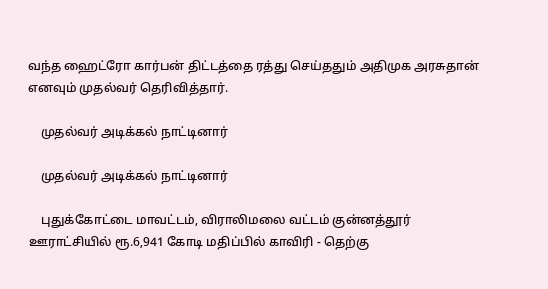வந்த ஹைட்ரோ கார்பன் திட்டத்தை ரத்து செய்ததும் அதிமுக அரசுதான் எனவும் முதல்வர் தெரிவித்தார்.

    முதல்வர் அடிக்கல் நாட்டினார்

    முதல்வர் அடிக்கல் நாட்டினார்

    புதுக்கோட்டை மாவட்டம், விராலிமலை வட்டம் குன்னத்தூர் ஊராட்சியில் ரூ.6,941 கோடி மதிப்பில் காவிரி - தெற்கு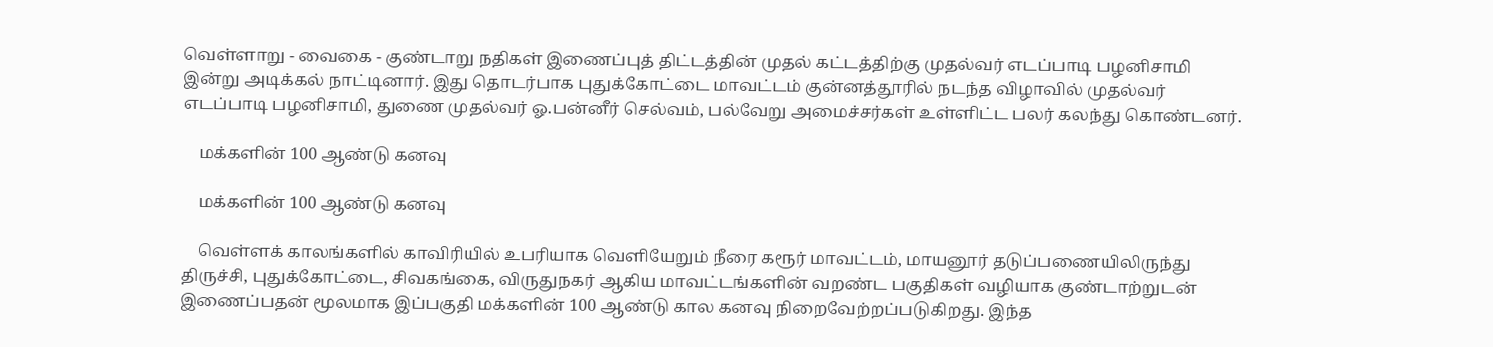வெள்ளாறு - வைகை - குண்டாறு நதிகள் இணைப்புத் திட்டத்தின் முதல் கட்டத்திற்கு முதல்வர் எடப்பாடி பழனிசாமி இன்று அடிக்கல் நாட்டினார். இது தொடர்பாக புதுக்கோட்டை மாவட்டம் குன்னத்தூரில் நடந்த விழாவில் முதல்வர் எடப்பாடி பழனிசாமி, துணை முதல்வர் ஓ.பன்னீர் செல்வம், பல்வேறு அமைச்சர்கள் உள்ளிட்ட பலர் கலந்து கொண்டனர்.

    மக்களின் 100 ஆண்டு கனவு

    மக்களின் 100 ஆண்டு கனவு

    வெள்ளக் காலங்களில் காவிரியில் உபரியாக வெளியேறும் நீரை கரூர் மாவட்டம், மாயனூர் தடுப்பணையிலிருந்து திருச்சி, புதுக்கோட்டை, சிவகங்கை, விருதுநகர் ஆகிய மாவட்டங்களின் வறண்ட பகுதிகள் வழியாக குண்டாற்றுடன் இணைப்பதன் மூலமாக இப்பகுதி மக்களின் 100 ஆண்டு கால கனவு நிறைவேற்றப்படுகிறது. இந்த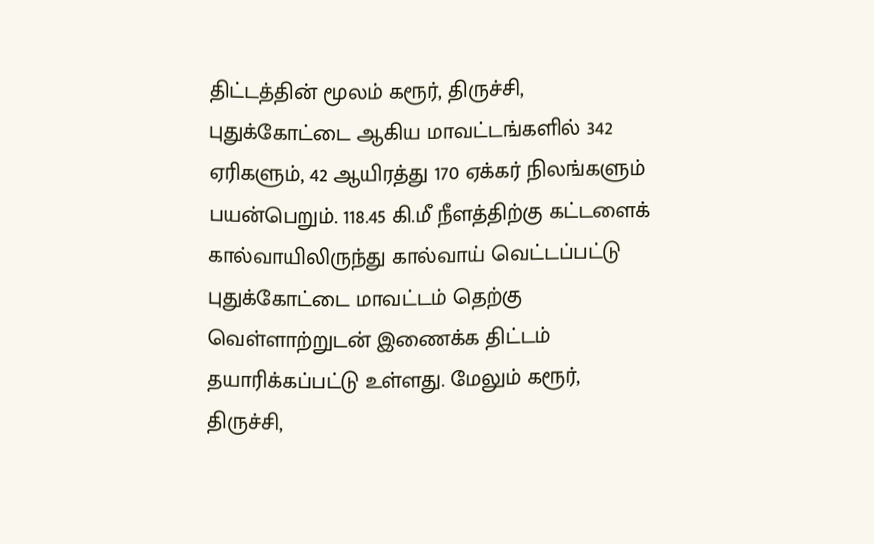திட்டத்தின் மூலம் கரூர், திருச்சி, புதுக்கோட்டை ஆகிய மாவட்டங்களில் 342 ஏரிகளும், 42 ஆயிரத்து 170 ஏக்கர் நிலங்களும் பயன்பெறும். 118.45 கி.மீ நீளத்திற்கு கட்டளைக் கால்வாயிலிருந்து கால்வாய் வெட்டப்பட்டு புதுக்கோட்டை மாவட்டம் தெற்கு வெள்ளாற்றுடன் இணைக்க திட்டம் தயாரிக்கப்பட்டு உள்ளது. மேலும் கரூர், திருச்சி,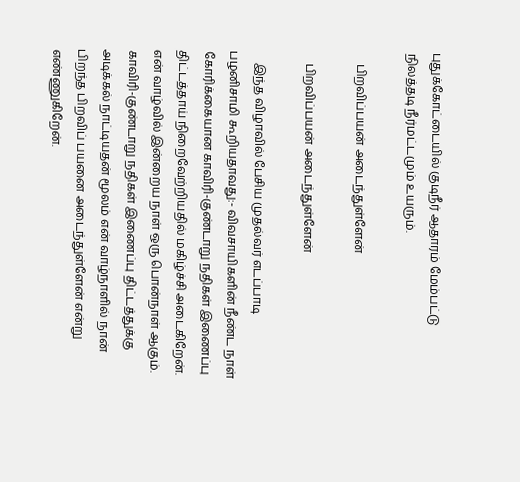புதுக்கோட்டையில் குடிநீர் ஆதாரம் மேம்பட்டு நிலத்தடி நீர்மட்டமும் உயரும்.

    பிறவிப்பயன் அடைந்துள்ளேன்

    பிறவிப்பயன் அடைந்துள்ளேன்

    இந்த விழாவில் பேசிய முதல்வர் எடப்பாடி பழனிசாமி கூறியதாவது:- விவசாயிகளின் நீண்ட நாள் கோரிக்கையான காவிரி-குண்டாறு நதிகள் இணைப்பு திட்டத்தாய் நிறைவேற்றியதில் மகிழ்ச்சி அடைகிறேன். என் வாழ்வில் இன்றைய நாள் ஒரு பொன்நாள் ஆகும். காவிரி-குண்டாறு நதிகள் இணைப்பு திட்டத்துக்கு அடிக்கல் நாட்டியதன் மூலம் என் வாழ்நாளில் நான் பிறந்த பிறவிப் பயனை அடைந்துள்ளேன் என்று எண்ணுகிறேன்.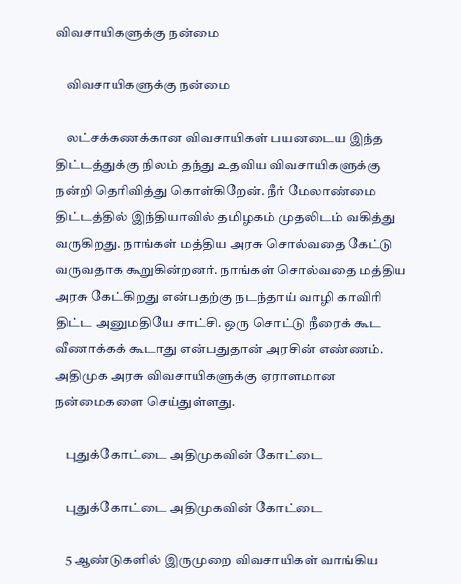விவசாயிகளுக்கு நன்மை

    விவசாயிகளுக்கு நன்மை

    லட்சக்கணக்கான விவசாயிகள் பயனடைய இந்த திட்டத்துக்கு நிலம் தந்து உதவிய விவசாயிகளுக்கு நன்றி தெரிவித்து கொள்கிறேன். நீர் மேலாண்மை திட்டத்தில் இந்தியாவில் தமிழகம் முதலிடம் வகித்து வருகிறது. நாங்கள் மத்திய அரசு சொல்வதை கேட்டு வருவதாக கூறுகின்றனர். நாங்கள் சொல்வதை மத்திய அரசு கேட்கிறது என்பதற்கு நடந்தாய் வாழி காவிரி திட்ட அனுமதியே சாட்சி. ஒரு சொட்டு நீரைக் கூட வீணாக்கக் கூடாது என்பதுதான் அரசின் எண்ணம். அதிமுக அரசு விவசாயிகளுக்கு ஏராளமான நன்மைகளை செய்துள்ளது.

    புதுக்கோட்டை அதிமுகவின் கோட்டை

    புதுக்கோட்டை அதிமுகவின் கோட்டை

    5 ஆண்டுகளில் இருமுறை விவசாயிகள் வாங்கிய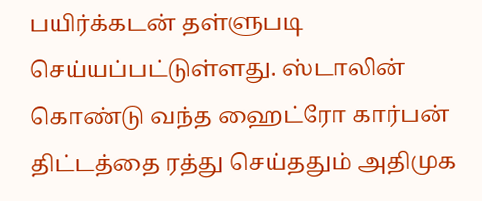பயிர்க்கடன் தள்ளுபடி செய்யப்பட்டுள்ளது. ஸ்டாலின் கொண்டு வந்த ஹைட்ரோ கார்பன் திட்டத்தை ரத்து செய்ததும் அதிமுக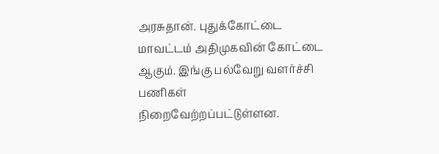அரசுதான். புதுக்கோட்டை மாவட்டம் அதிமுகவின் கோட்டை ஆகும். இங்கு பல்வேறு வளர்ச்சி பணிகள் நிறைவேற்றப்பட்டுள்ளன.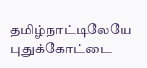தமிழ்நாட்டிலேயே புதுக்கோட்டை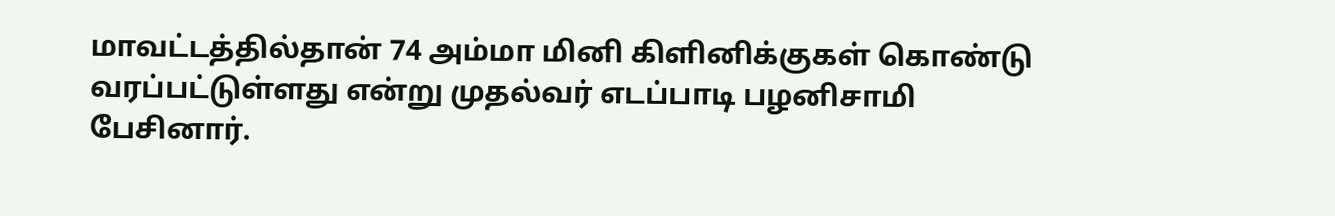மாவட்டத்தில்தான் 74 அம்மா மினி கிளினிக்குகள் கொண்டு வரப்பட்டுள்ளது என்று முதல்வர் எடப்பாடி பழனிசாமி பேசினார்.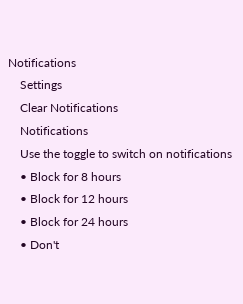Notifications
    Settings
    Clear Notifications
    Notifications
    Use the toggle to switch on notifications
    • Block for 8 hours
    • Block for 12 hours
    • Block for 24 hours
    • Don't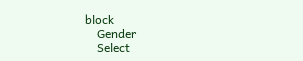block
    Gender
    Select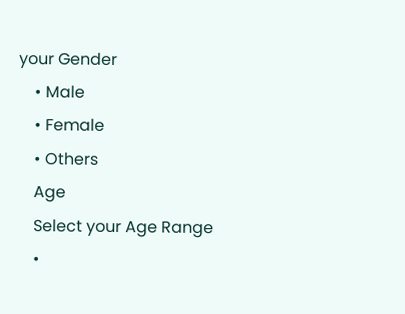your Gender
    • Male
    • Female
    • Others
    Age
    Select your Age Range
    •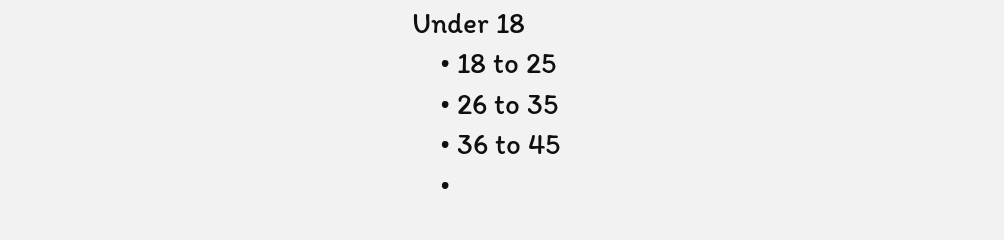Under 18
    • 18 to 25
    • 26 to 35
    • 36 to 45
    •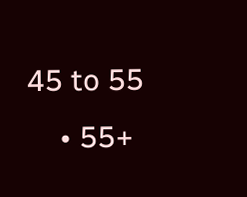45 to 55
    • 55+